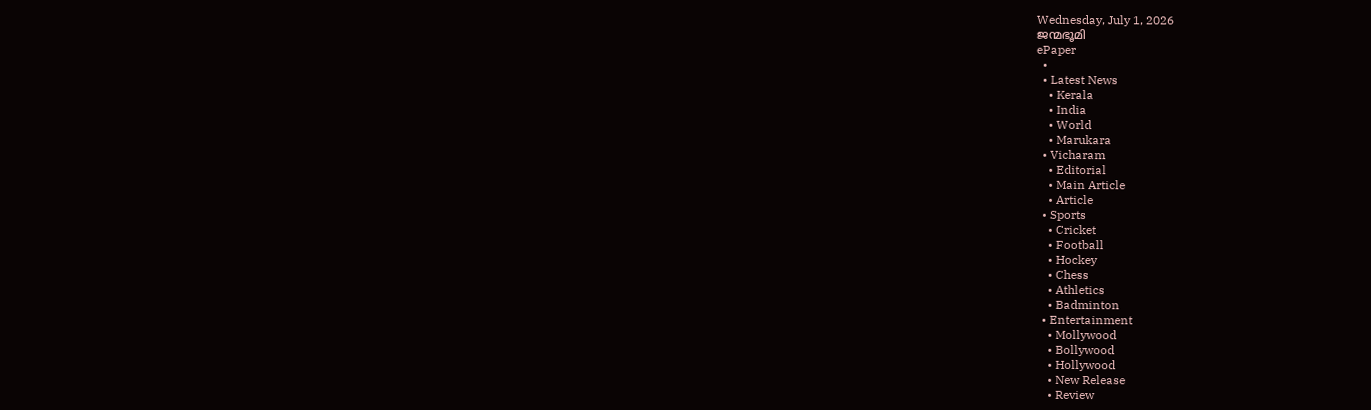Wednesday, July 1, 2026
ജന്മഭൂമി
ePaper
  •
  • Latest News
    • Kerala
    • India
    • World
    • Marukara
  • Vicharam
    • Editorial
    • Main Article
    • Article
  • Sports
    • Cricket
    • Football
    • Hockey
    • Chess
    • Athletics
    • Badminton
  • Entertainment
    • Mollywood
    • Bollywood
    • Hollywood
    • New Release
    • Review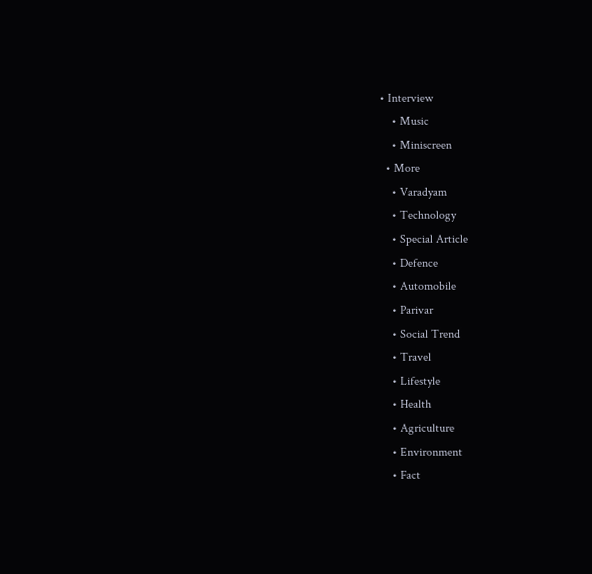• Interview
    • Music
    • Miniscreen
  • More
    • Varadyam
    • Technology
    • Special Article
    • Defence
    • Automobile
    • Parivar
    • Social Trend
    • Travel
    • Lifestyle
    • Health
    • Agriculture
    • Environment
    • Fact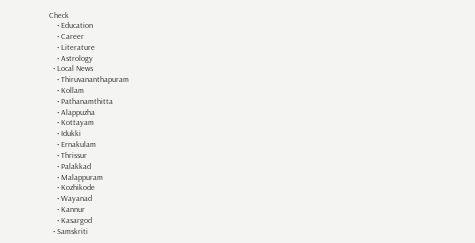Check
    • Education
    • Career
    • Literature
    • Astrology
  • Local News
    • Thiruvananthapuram
    • Kollam
    • Pathanamthitta
    • Alappuzha
    • Kottayam
    • Idukki
    • Ernakulam
    • Thrissur
    • Palakkad
    • Malappuram
    • Kozhikode
    • Wayanad
    • Kannur
    • Kasargod
  • Samskriti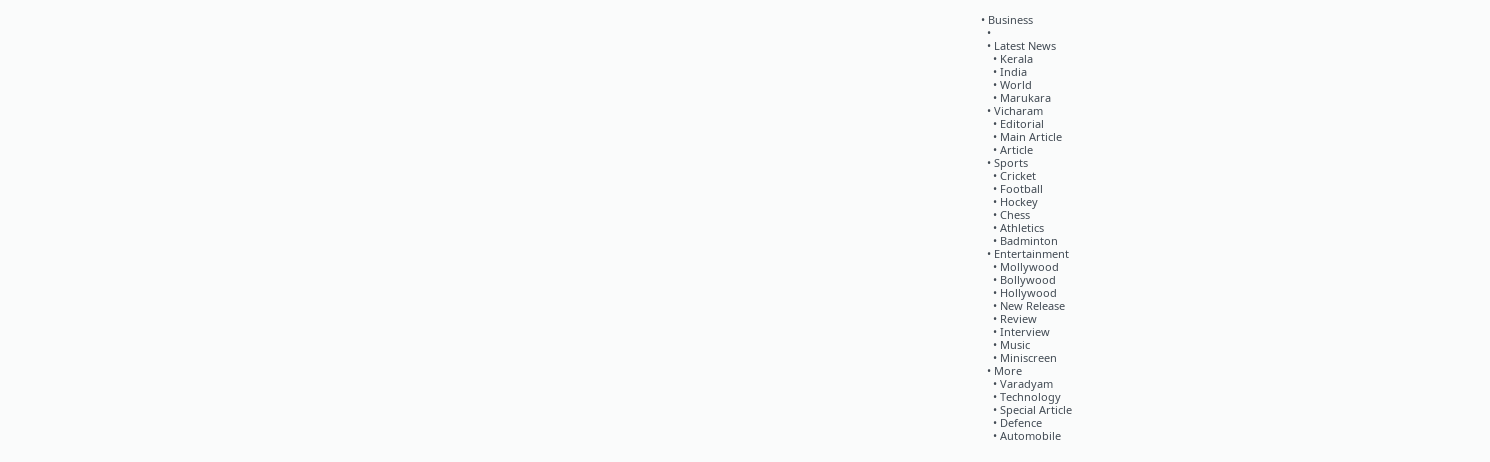• Business
  •
  • Latest News
    • Kerala
    • India
    • World
    • Marukara
  • Vicharam
    • Editorial
    • Main Article
    • Article
  • Sports
    • Cricket
    • Football
    • Hockey
    • Chess
    • Athletics
    • Badminton
  • Entertainment
    • Mollywood
    • Bollywood
    • Hollywood
    • New Release
    • Review
    • Interview
    • Music
    • Miniscreen
  • More
    • Varadyam
    • Technology
    • Special Article
    • Defence
    • Automobile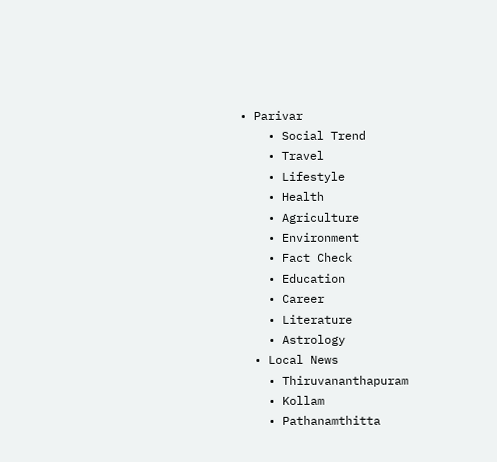• Parivar
    • Social Trend
    • Travel
    • Lifestyle
    • Health
    • Agriculture
    • Environment
    • Fact Check
    • Education
    • Career
    • Literature
    • Astrology
  • Local News
    • Thiruvananthapuram
    • Kollam
    • Pathanamthitta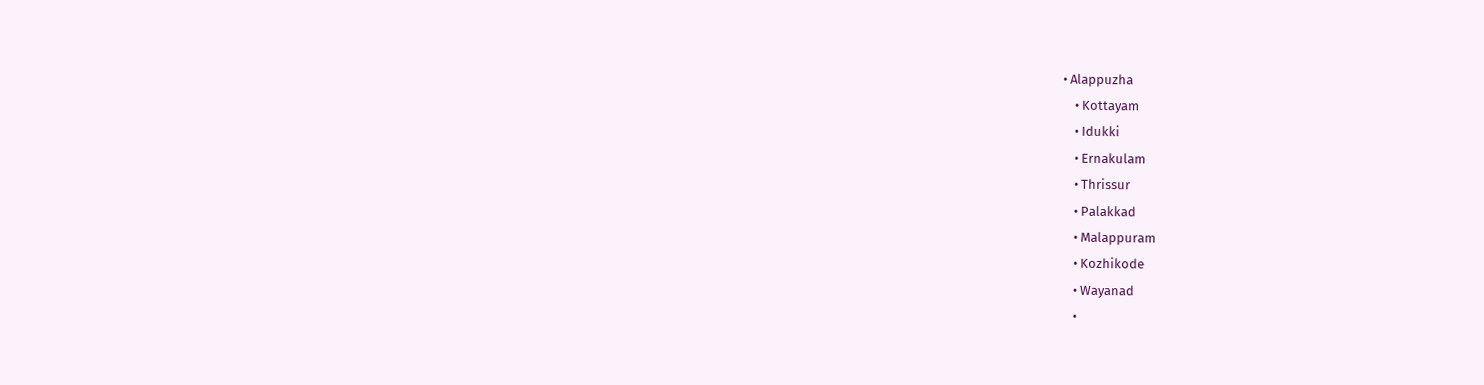• Alappuzha
    • Kottayam
    • Idukki
    • Ernakulam
    • Thrissur
    • Palakkad
    • Malappuram
    • Kozhikode
    • Wayanad
    •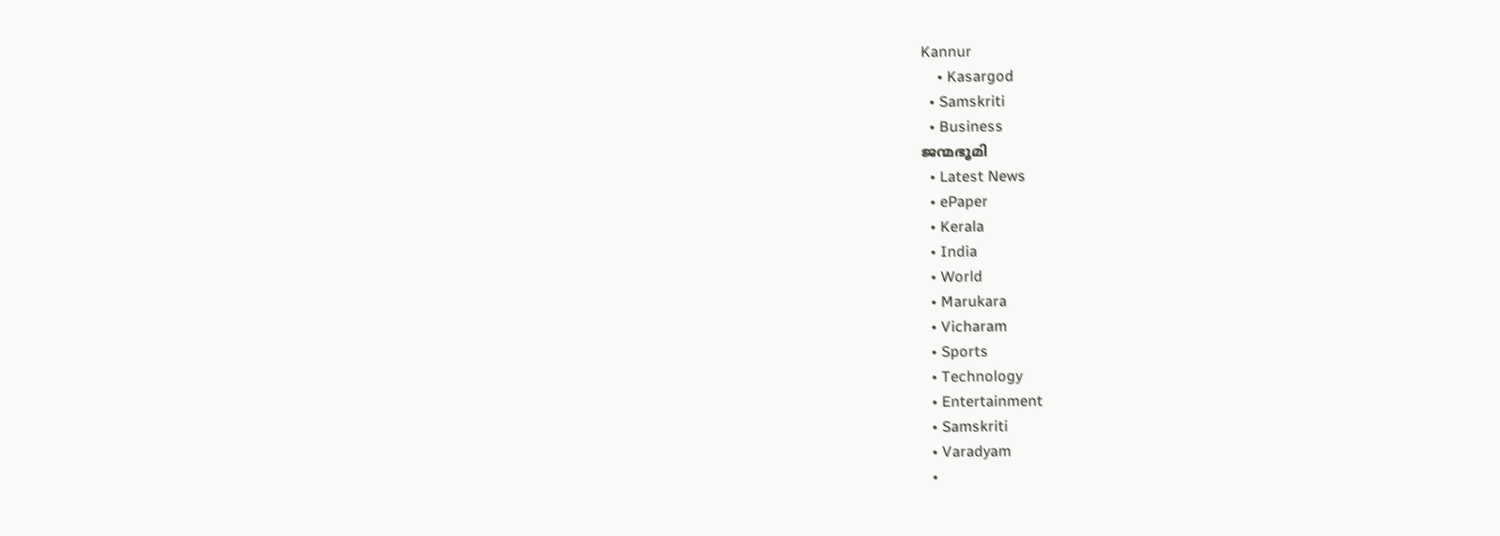Kannur
    • Kasargod
  • Samskriti
  • Business
ജന്മഭൂമി
  • Latest News
  • ePaper
  • Kerala
  • India
  • World
  • Marukara
  • Vicharam
  • Sports
  • Technology
  • Entertainment
  • Samskriti
  • Varadyam
  •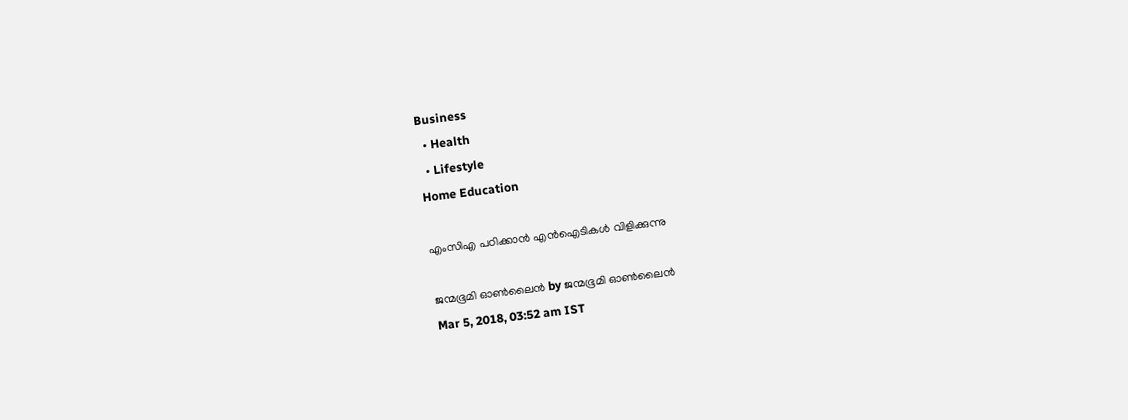Business
  • Health
  • Lifestyle
Home Education

എംസിഎ പഠിക്കാന്‍ എന്‍ഐടികള്‍ വിളിക്കുന്നു

ജന്മഭൂമി ഓണ്‍ലൈന്‍ by ജന്മഭൂമി ഓണ്‍ലൈന്‍
Mar 5, 2018, 03:52 am IST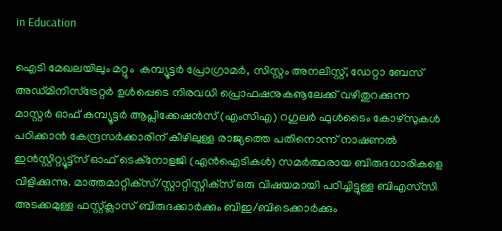in Education

ഐടി മേഖലയിലും മറ്റും  കമ്പ്യൂട്ടര്‍ പ്രോഗ്രാമര്‍, സിസ്റ്റം അനലിസ്റ്റ്, ഡേറ്റാ ബേസ് അഡ്മിനിസ്‌ട്രേറ്റര്‍ ഉള്‍പ്പെടെ നിരവധി പ്രൊഫഷനുകൡലേക്ക് വഴിതുറക്കുന്ന മാസ്റ്റര്‍ ഓഫ് കമ്പ്യൂട്ടര്‍ ആപ്ലിക്കേഷന്‍സ് (എംസിഎ) റഗുലര്‍ ഫുള്‍ടൈം കോഴ്‌സുകള്‍ പഠിക്കാന്‍ കേന്ദ്രസര്‍ക്കാരിന് കീഴിലുള്ള രാജ്യത്തെ പതിനൊന്ന് നാഷണല്‍ ഇന്‍സ്റ്റിറ്റ്യൂട്ട്‌സ് ഓഫ് ടെക്‌നോളജി (എന്‍ഐടികള്‍) സമര്‍ത്ഥരായ ബിരുദധാരികളെ വിളിക്കുന്നു. മാത്തമാറ്റിക്‌സ്/സ്റ്റാറ്റിസ്റ്റിക്‌സ് ഒരു വിഷയമായി പഠിച്ചിട്ടുള്ള ബിഎസ്‌സി അടക്കമുള്ള ഫസ്റ്റ്ക്ലാസ് ബിരുദക്കാര്‍ക്കും ബിഇ/ബിടെക്കാര്‍ക്കും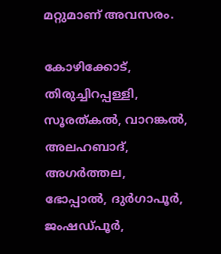മറ്റുമാണ് അവസരം.

കോഴിക്കോട്, തിരുച്ചിറപ്പള്ളി, സൂരത്കല്‍, വാറങ്കല്‍, അലഹബാദ്, അഗര്‍ത്തല, ഭോപ്പാല്‍, ദുര്‍ഗാപൂര്‍, ജംഷഡ്പൂര്‍,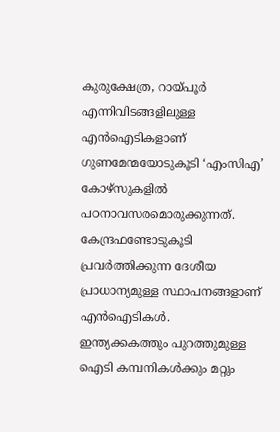കുരുക്ഷേത്ര, റായ്‌പൂര്‍ എന്നിവിടങ്ങളിലുള്ള എന്‍ഐടികളാണ് ഗുണമേന്മയോടുകൂടി ‘എംസിഎ’ കോഴ്‌സുകളില്‍ പഠനാവസരമൊരുക്കുന്നത്. കേന്ദ്രഫണ്ടോടുകൂടി പ്രവര്‍ത്തിക്കുന്ന ദേശീയ പ്രാധാന്യമുള്ള സ്ഥാപനങ്ങളാണ് എന്‍ഐടികള്‍. ഇന്ത്യക്കകത്തും പുറത്തുമുള്ള ഐടി കമ്പനികള്‍ക്കും മറ്റും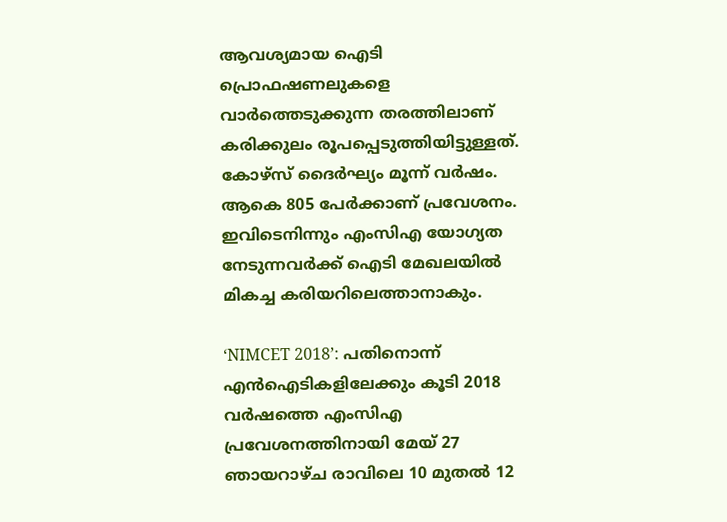ആവശ്യമായ ഐടി പ്രൊഫഷണലുകളെ വാര്‍ത്തെടുക്കുന്ന തരത്തിലാണ് കരിക്കുലം രൂപപ്പെടുത്തിയിട്ടുള്ളത്. കോഴ്‌സ് ദൈര്‍ഘ്യം മൂന്ന് വര്‍ഷം. ആകെ 805 പേര്‍ക്കാണ് പ്രവേശനം. ഇവിടെനിന്നും എംസിഎ യോഗ്യത നേടുന്നവര്‍ക്ക് ഐടി മേഖലയില്‍ മികച്ച കരിയറിലെത്താനാകും.

‘NIMCET 2018’: പതിനൊന്ന് എന്‍ഐടികളിലേക്കും കൂടി 2018 വര്‍ഷത്തെ എംസിഎ പ്രവേശനത്തിനായി മേയ് 27 ഞായറാഴ്ച രാവിലെ 10 മുതല്‍ 12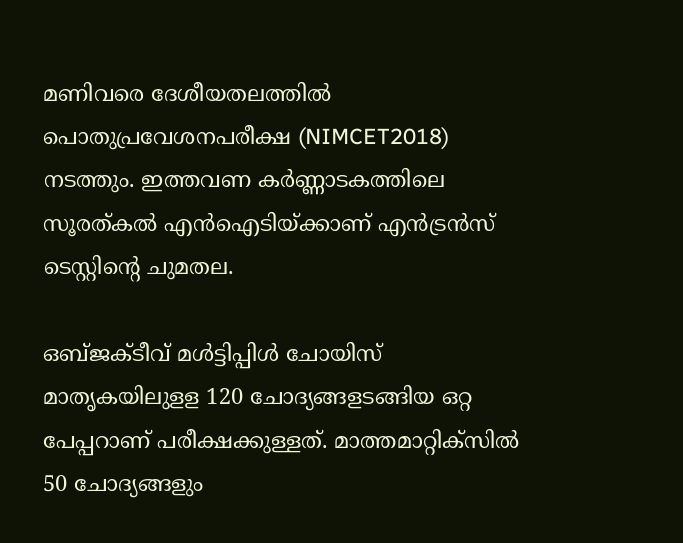മണിവരെ ദേശീയതലത്തില്‍ പൊതുപ്രവേശനപരീക്ഷ (NIMCET2018) നടത്തും. ഇത്തവണ കര്‍ണ്ണാടകത്തിലെ സൂരത്കല്‍ എന്‍ഐടിയ്‌ക്കാണ് എന്‍ട്രന്‍സ് ടെസ്റ്റിന്റെ ചുമതല.

ഒബ്ജക്ടീവ് മള്‍ട്ടിപ്പിള്‍ ചോയിസ് മാതൃകയിലുളള 120 ചോദ്യങ്ങളടങ്ങിയ ഒറ്റ പേപ്പറാണ് പരീക്ഷക്കുള്ളത്. മാത്തമാറ്റിക്‌സില്‍ 50 ചോദ്യങ്ങളും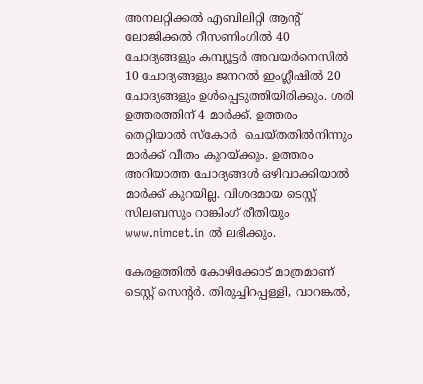അനലറ്റിക്കല്‍ എബിലിറ്റി ആന്റ് ലോജിക്കല്‍ റീസണിംഗില്‍ 40 ചോദ്യങ്ങളും കമ്പ്യൂട്ടര്‍ അവയര്‍നെസില്‍ 10 ചോദ്യങ്ങളും ജനറല്‍ ഇംഗ്ലീഷില്‍ 20 ചോദ്യങ്ങളും ഉള്‍പ്പെടുത്തിയിരിക്കും. ശരി ഉത്തരത്തിന് 4 മാര്‍ക്ക്. ഉത്തരം തെറ്റിയാല്‍ സ്‌കോര്‍  ചെയ്തതില്‍നിന്നും മാര്‍ക്ക് വീതം കുറയ്‌ക്കും. ഉത്തരം അറിയാത്ത ചോദ്യങ്ങള്‍ ഒഴിവാക്കിയാല്‍ മാര്‍ക്ക് കുറയില്ല. വിശദമായ ടെസ്റ്റ് സിലബസും റാങ്കിംഗ് രീതിയും www.nimcet.in ല്‍ ലഭിക്കും.

കേരളത്തില്‍ കോഴിക്കോട് മാത്രമാണ് ടെസ്റ്റ് സെന്റര്‍. തിരുച്ചിറപ്പള്ളി, വാറങ്കല്‍,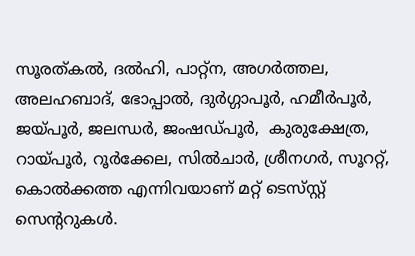സൂരത്കല്‍, ദല്‍ഹി, പാറ്റ്‌ന, അഗര്‍ത്തല, അലഹബാദ്, ഭോപ്പാല്‍, ദുര്‍ഗ്ഗാപൂര്‍, ഹമീര്‍പൂര്‍, ജയ്‌പൂര്‍, ജലന്ധര്‍, ജംഷഡ്പൂര്‍,  കുരുക്ഷേത്ര, റായ്‌പൂര്‍, റൂര്‍ക്കേല, സില്‍ചാര്‍, ശ്രീനഗര്‍, സൂററ്റ്, കൊല്‍ക്കത്ത എന്നിവയാണ് മറ്റ് ടെസ്‌സ്റ്റ് സെന്ററുകള്‍.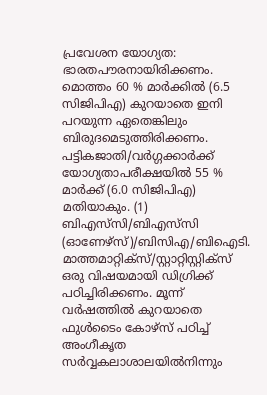പ്രവേശന യോഗ്യത: ഭാരതപൗരനായിരിക്കണം. മൊത്തം 60 % മാര്‍ക്കില്‍ (6.5 സിജിപിഎ) കുറയാതെ ഇനി പറയുന്ന ഏതെങ്കിലും ബിരുദമെടുത്തിരിക്കണം. പട്ടികജാതി/വര്‍ഗ്ഗക്കാര്‍ക്ക് യോഗ്യതാപരീക്ഷയില്‍ 55 % മാര്‍ക്ക് (6.0 സിജിപിഎ) മതിയാകും. (1) ബിഎസ്‌സി/ബിഎസ്‌സി (ഓണേഴ്‌സ്)/ബിസിഎ/ബിഐടി. മാത്തമാറ്റിക്‌സ്/സ്റ്റാറ്റിസ്റ്റിക്‌സ് ഒരു വിഷയമായി ഡിഗ്രിക്ക് പഠിച്ചിരിക്കണം. മൂന്ന് വര്‍ഷത്തില്‍ കുറയാതെ ഫുള്‍ടൈം കോഴ്‌സ് പഠിച്ച് അംഗീകൃത സര്‍വ്വകലാശാലയില്‍നിന്നും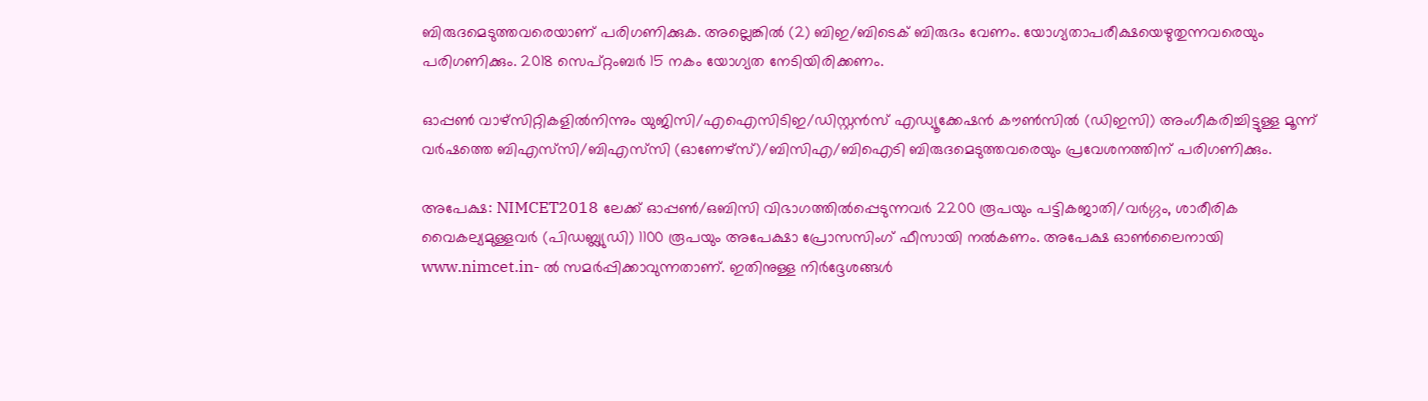ബിരുദമെടുത്തവരെയാണ് പരിഗണിക്കുക. അല്ലെങ്കില്‍ (2) ബിഇ/ബിടെക് ബിരുദം വേണം. യോഗ്യതാപരീക്ഷയെഴുതുന്നവരെയും പരിഗണിക്കും. 2018 സെപ്റ്റംബര്‍ 15 നകം യോഗ്യത നേടിയിരിക്കണം.

ഓപ്പണ്‍ വാഴ്‌സിറ്റികളില്‍നിന്നും യുജിസി/എഐസിടിഇ/ഡിസ്റ്റന്‍സ് എഡ്യൂക്കേഷന്‍ കൗണ്‍സില്‍ (ഡിഇസി) അംഗീകരിച്ചിട്ടുള്ള മൂന്ന് വര്‍ഷത്തെ ബിഎസ്‌സി/ബിഎസ്‌സി (ഓണേഴ്‌സ്)/ബിസിഎ/ബിഐടി ബിരുദമെടുത്തവരെയും പ്രവേശനത്തിന് പരിഗണിക്കും.

അപേക്ഷ: NIMCET2018 ലേക്ക് ഓപ്പണ്‍/ഒബിസി വിഭാഗത്തില്‍പ്പെടുന്നവര്‍ 2200 രൂപയും പട്ടികജാതി/വര്‍ഗ്ഗം, ശാരീരിക വൈകല്യമുള്ളവര്‍ (പിഡബ്ല്യുഡി) 1100 രൂപയും അപേക്ഷാ പ്രോസസിംഗ് ഫീസായി നല്‍കണം. അപേക്ഷ ഓണ്‍ലൈനായി www.nimcet.in- ല്‍ സമര്‍പ്പിക്കാവുന്നതാണ്. ഇതിനുള്ള നിര്‍ദ്ദേശങ്ങള്‍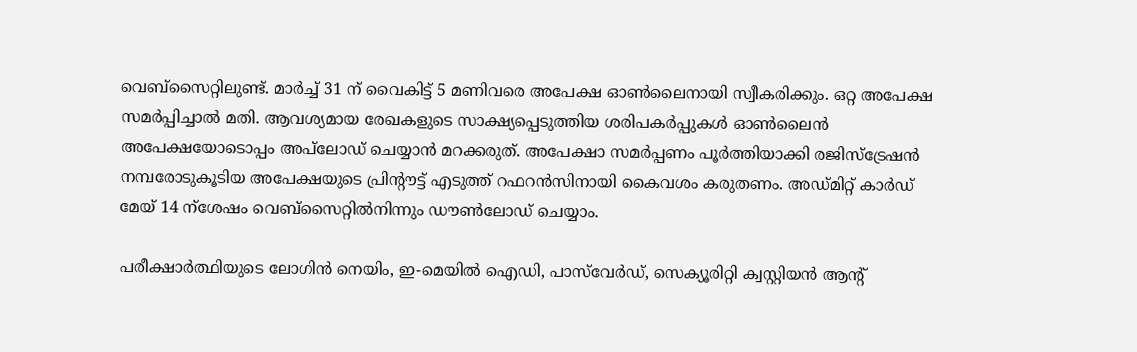വെബ്‌സൈറ്റിലുണ്ട്. മാര്‍ച്ച് 31 ന് വൈകിട്ട് 5 മണിവരെ അപേക്ഷ ഓണ്‍ലൈനായി സ്വീകരിക്കും. ഒറ്റ അപേക്ഷ സമര്‍പ്പിച്ചാല്‍ മതി. ആവശ്യമായ രേഖകളുടെ സാക്ഷ്യപ്പെടുത്തിയ ശരിപകര്‍പ്പുകള്‍ ഓണ്‍ലൈന്‍ അപേക്ഷയോടൊപ്പം അപ്‌ലോഡ് ചെയ്യാന്‍ മറക്കരുത്. അപേക്ഷാ സമര്‍പ്പണം പൂര്‍ത്തിയാക്കി രജിസ്‌ട്രേഷന്‍ നമ്പരോടുകൂടിയ അപേക്ഷയുടെ പ്രിന്റൗട്ട് എടുത്ത് റഫറന്‍സിനായി കൈവശം കരുതണം. അഡ്മിറ്റ് കാര്‍ഡ് മേയ് 14 ന്‌ശേഷം വെബ്‌സൈറ്റില്‍നിന്നും ഡൗണ്‍ലോഡ് ചെയ്യാം.

പരീക്ഷാര്‍ത്ഥിയുടെ ലോഗിന്‍ നെയിം, ഇ-മെയില്‍ ഐഡി, പാസ്‌വേര്‍ഡ്, സെക്യൂരിറ്റി ക്വസ്റ്റിയന്‍ ആന്റ്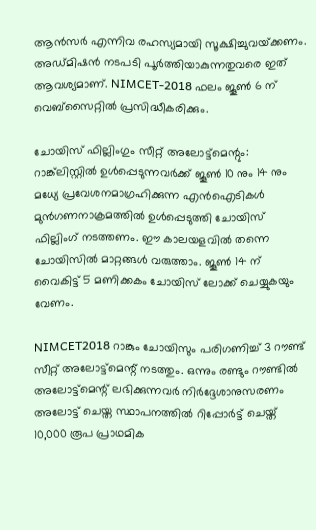ആന്‍സര്‍ എന്നിവ രഹസ്യമായി സൂക്ഷിച്ചുവയ്‌ക്കണം. അഡ്മിഷന്‍ നടപടി പൂര്‍ത്തിയാകുന്നതുവരെ ഇത് ആവശ്യമാണ്. NIMCET-2018 ഫലം ജൂണ്‍ 6 ന് വെബ്‌സൈറ്റില്‍ പ്രസിദ്ധീകരിക്കും.

ചോയിസ് ഫില്ലിംഗും സീറ്റ് അലോട്ട്‌മെന്റും: റാങ്ക്‌ലിസ്റ്റില്‍ ഉള്‍പ്പെടുന്നവര്‍ക്ക് ജൂണ്‍ 10 നും 14 നും മധ്യേ പ്രവേശനമാഗ്രഹിക്കുന്ന എന്‍ഐടികള്‍ മുന്‍ഗണനാക്രമത്തില്‍ ഉള്‍പ്പെടുത്തി ചോയിസ് ഫില്ലിംഗ് നടത്തണം. ഈ കാലയളവില്‍ തന്നെ ചോയിസില്‍ മാറ്റങ്ങള്‍ വരുത്താം. ജൂണ്‍ 14 ന് വൈകിട്ട് 5 മണിക്കകം ചോയിസ് ലോക്ക് ചെയ്യുകയും വേണം.

NIMCET2018 റാങ്കും ചോയിസും പരിഗണിച്ച് 3 റൗണ്ട് സീറ്റ് അലോട്ട്‌മെന്റ് നടത്തും. ഒന്നും രണ്ടും റൗണ്ടില്‍ അലോട്ട്‌മെന്റ് ലഭിക്കുന്നവര്‍ നിര്‍ദ്ദേശാനുസരണം അലോട്ട് ചെയ്ത സ്ഥാപനത്തില്‍ റിപ്പോര്‍ട്ട് ചെയ്ത് 10,000 രൂപ പ്രാഥമിക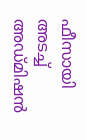ഫീസായി അടച്ച് അഡ്മിഷന്‍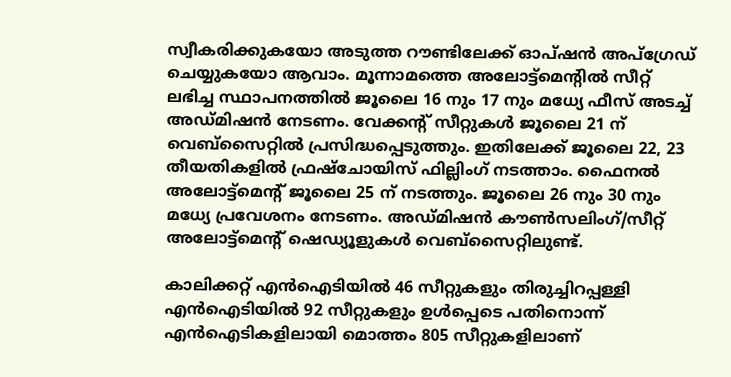സ്വീകരിക്കുകയോ അടുത്ത റൗണ്ടിലേക്ക് ഓപ്ഷന്‍ അപ്‌ഗ്രേഡ് ചെയ്യുകയോ ആവാം. മൂന്നാമത്തെ അലോട്ട്‌മെന്റില്‍ സീറ്റ് ലഭിച്ച സ്ഥാപനത്തില്‍ ജൂലൈ 16 നും 17 നും മധ്യേ ഫീസ് അടച്ച് അഡ്മിഷന്‍ നേടണം. വേക്കന്റ് സീറ്റുകള്‍ ജൂലൈ 21 ന് വെബ്‌സൈറ്റില്‍ പ്രസിദ്ധപ്പെടുത്തും. ഇതിലേക്ക് ജൂലൈ 22, 23 തീയതികളില്‍ ഫ്രഷ്‌ചോയിസ് ഫില്ലിംഗ് നടത്താം. ഫൈനല്‍ അലോട്ട്‌മെന്റ് ജൂലൈ 25 ന് നടത്തും. ജൂലൈ 26 നും 30 നും മധ്യേ പ്രവേശനം നേടണം. അഡ്മിഷന്‍ കൗണ്‍സലിംഗ്/സീറ്റ് അലോട്ട്‌മെന്റ് ഷെഡ്യൂളുകള്‍ വെബ്‌സൈറ്റിലുണ്ട്.

കാലിക്കറ്റ് എന്‍ഐടിയില്‍ 46 സീറ്റുകളും തിരുച്ചിറപ്പള്ളി എന്‍ഐടിയില്‍ 92 സീറ്റുകളും ഉള്‍പ്പെടെ പതിനൊന്ന് എന്‍ഐടികളിലായി മൊത്തം 805 സീറ്റുകളിലാണ്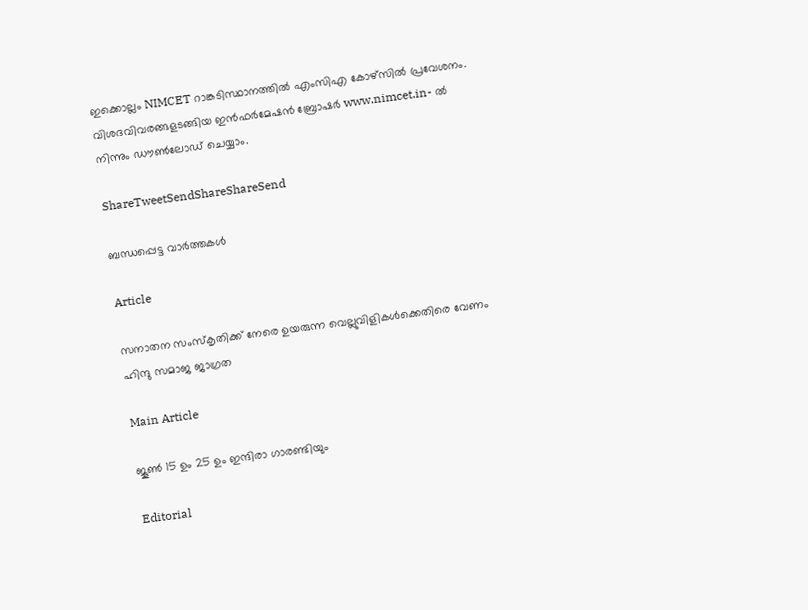ഇക്കൊല്ലം NIMCET റാങ്കടിസ്ഥാനത്തില്‍ എംസിഎ കോഴ്‌സില്‍ പ്രവേശനം. വിശദവിവരങ്ങളടങ്ങിയ ഇന്‍ഫര്‍മേഷന്‍ ബ്രോഷര്‍ www.nimcet.in- ല്‍ നിന്നും ഡൗണ്‍ലോഡ് ചെയ്യാം.

ShareTweetSendShareShareSend

ബന്ധപ്പെട്ട വാര്‍ത്തകള്‍

Article

സനാതന സംസ്‌കൃതിക്ക് നേരെ ഉയരുന്ന വെല്ലുവിളികള്‍ക്കെതിരെ വേണം ഹിന്ദു സമാജ ജാഗ്രത

Main Article

ജൂണ്‍ 15 ഉം 25 ഉം ഇന്ദിരാ ഗാരണ്ടിയും

Editorial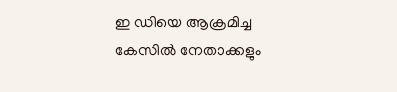ഇ ഡിയെ ആക്രമിച്ച കേസില്‍ നേതാക്കളും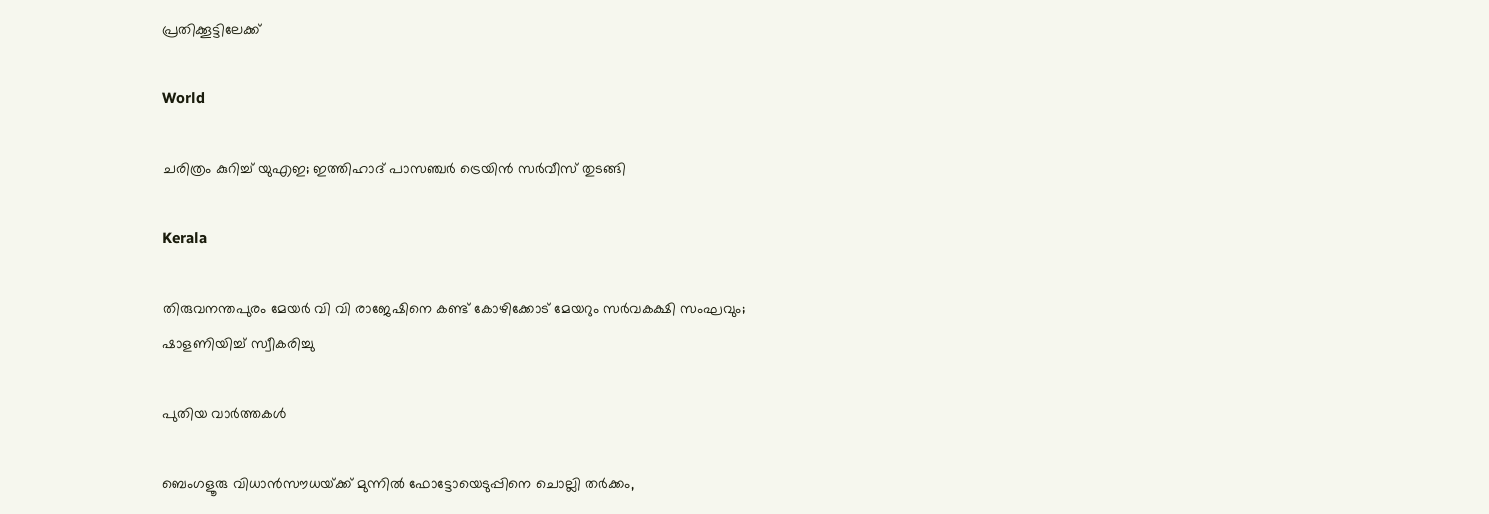പ്രതിക്കൂട്ടിലേക്ക്

World

ചരിത്രം കുറിച്ച് യുഎഇ; ഇത്തിഹാദ് പാസഞ്ചർ ട്രെയിൻ സർവീസ് തുടങ്ങി

Kerala

തിരുവനന്തപുരം മേയർ വി വി രാജേഷിനെ കണ്ട് കോഴിക്കോട് മേയറും സർവകക്ഷി സംഘവും; ഷാളണിയിച്ച് സ്വീകരിച്ചു

പുതിയ വാര്‍ത്തകള്‍

ബെംഗളൂരു വിധാൻസൗധയ്‌ക്ക് മുന്നിൽ ഫോട്ടോയെടുപ്പിനെ ചൊല്ലി തര്‍ക്കം,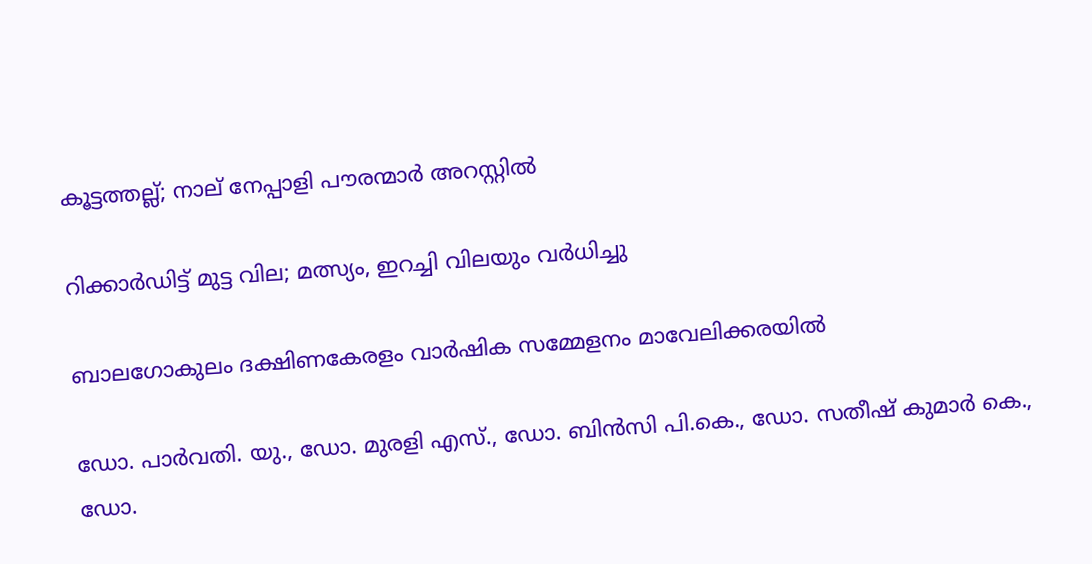കൂട്ടത്തല്ല്; നാല് നേപ്പാളി പൗരന്മാര്‍ അറസ്റ്റില്‍

റിക്കാര്‍ഡിട്ട് മുട്ട വില; മത്സ്യം, ഇറച്ചി വിലയും വര്‍ധിച്ചു

ബാലഗോകുലം ദക്ഷിണകേരളം വാര്‍ഷിക സമ്മേളനം മാവേലിക്കരയില്‍

ഡോ. പാര്‍വതി. യു., ഡോ. മുരളി എസ്., ഡോ. ബിന്‍സി പി.കെ., ഡോ. സതീഷ് കുമാര്‍ കെ., ഡോ.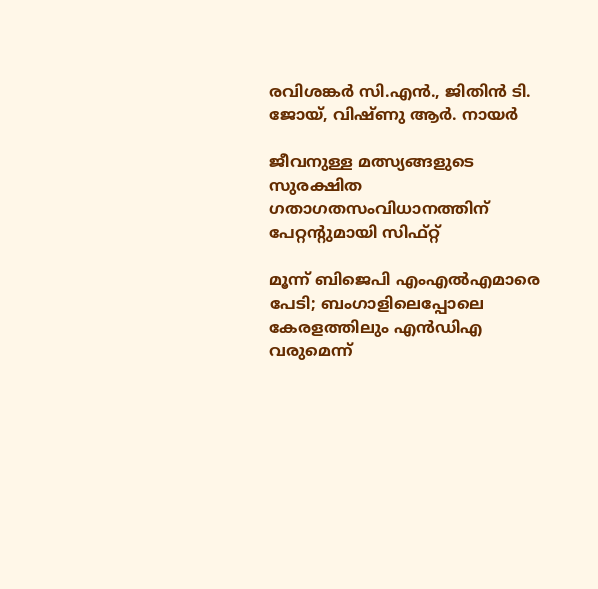രവിശങ്കര്‍ സി.എന്‍., ജിതിന്‍ ടി. ജോയ്, വിഷ്ണു ആര്‍. നായര്‍

ജീവനുള്ള മത്സ്യങ്ങളുടെ സുരക്ഷിത ഗതാഗതസംവിധാനത്തിന് പേറ്റന്റുമായി സിഫ്റ്റ്

മൂന്ന് ബിജെപി എംഎല്‍എമാരെ പേടി; ബംഗാളിലെപ്പോലെ കേരളത്തിലും എന്‍ഡിഎ വരുമെന്ന്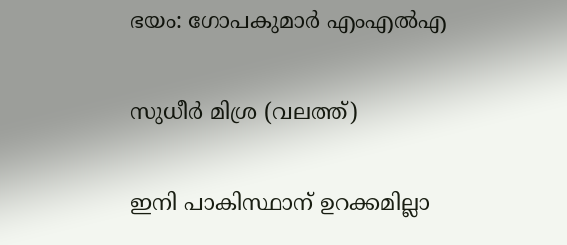ഭയം: ഗോപകുമാര്‍ എംഎല്‍എ

സുധീര്‍ മിശ്ര (വലത്ത്)

ഇനി പാകിസ്ഥാന് ഉറക്കമില്ലാ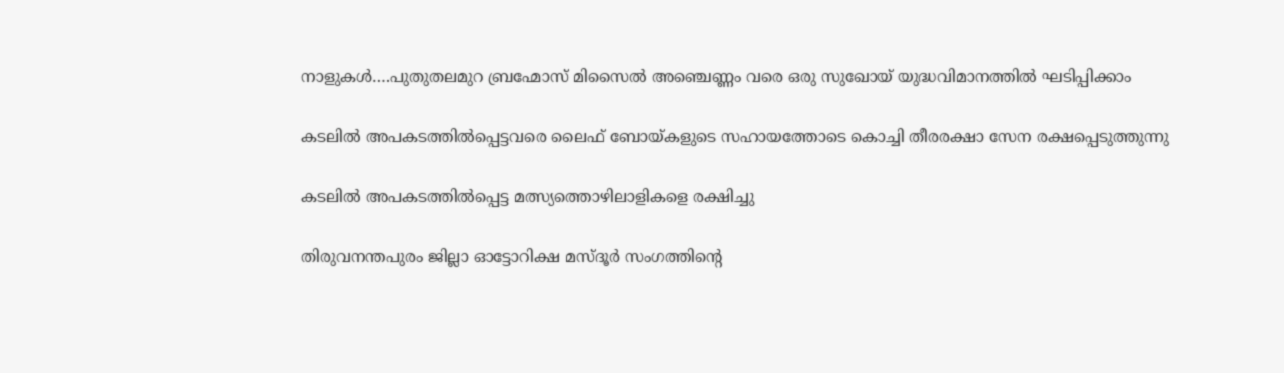നാളുകള്‍….പുതുതലമുറ ബ്രഹ്മോസ് മിസൈല്‍ അഞ്ചെണ്ണം വരെ ഒരു സുഖോയ് യുദ്ധവിമാനത്തില്‍ ഘടിപ്പിക്കാം

കടലില്‍ അപകടത്തില്‍പ്പെട്ടവരെ ലൈഫ് ബോയ്കളുടെ സഹായത്തോടെ കൊച്ചി തീരരക്ഷാ സേന രക്ഷപ്പെടുത്തുന്നു

കടലില്‍ അപകടത്തില്‍പ്പെട്ട മത്സ്യത്തൊഴിലാളികളെ രക്ഷിച്ചു

തിരുവനന്തപുരം ജില്ലാ ഓട്ടോറിക്ഷ മസ്ദൂര്‍ സംഗത്തിന്റെ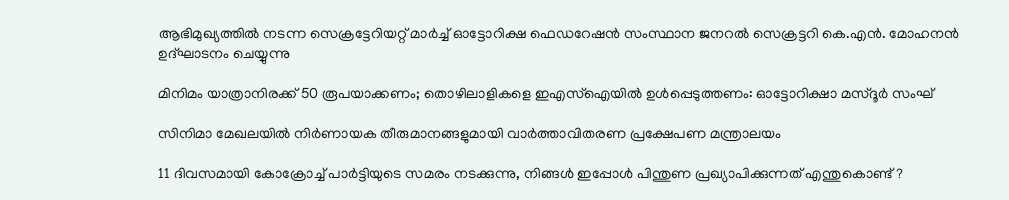ആഭിമുഖ്യത്തില്‍ നടന്ന സെക്രട്ടേറിയറ്റ് മാര്‍ച്ച് ഓട്ടോറിക്ഷ ഫെഡറേഷന്‍ സംസ്ഥാന ജനറല്‍ സെക്രട്ടറി കെ.എന്‍. മോഹനന്‍ ഉദ്ഘാടനം ചെയ്യുന്നു

മിനിമം യാത്രാനിരക്ക് 50 രൂപയാക്കണം; തൊഴിലാളികളെ ഇഎസ്‌ഐയില്‍ ഉള്‍പ്പെടുത്തണം: ഓട്ടോറിക്ഷാ മസ്ദൂര്‍ സംഘ്

സിനിമാ മേഖലയില്‍ നിര്‍ണായക തീരുമാനങ്ങളുമായി വാര്‍ത്താവിതരണ പ്രക്ഷേപണ മന്ത്രാലയം

11 ദിവസമായി കോക്രോച്ച് പാര്‍ട്ടിയുടെ സമരം നടക്കുന്നു, നിങ്ങള്‍ ഇപ്പോള്‍ പിന്തുണ പ്രഖ്യാപിക്കുന്നത് എന്തുകൊണ്ട്?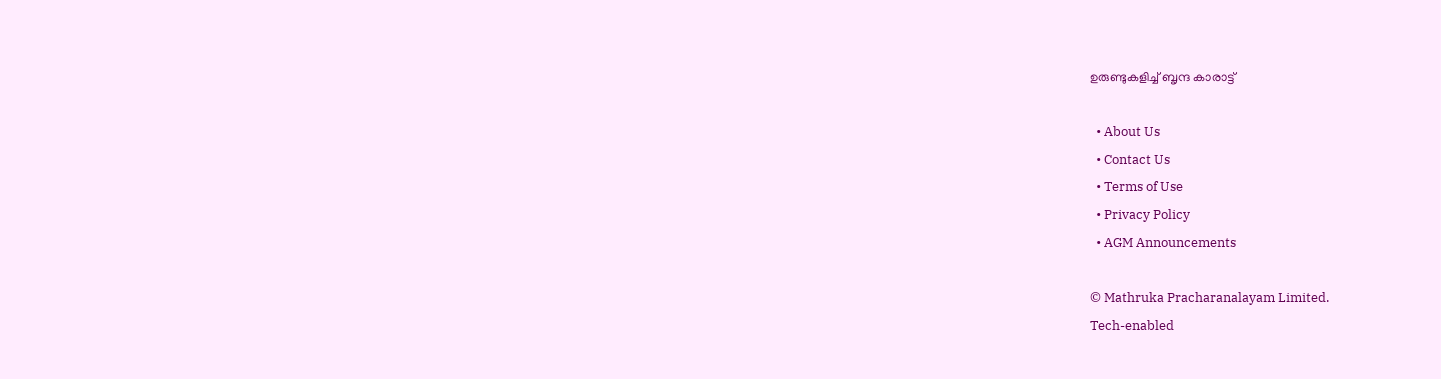ഉരുണ്ടുകളിച്ച് ബൃന്ദ കാരാട്ട്

  • About Us
  • Contact Us
  • Terms of Use
  • Privacy Policy
  • AGM Announcements

© Mathruka Pracharanalayam Limited.
Tech-enabled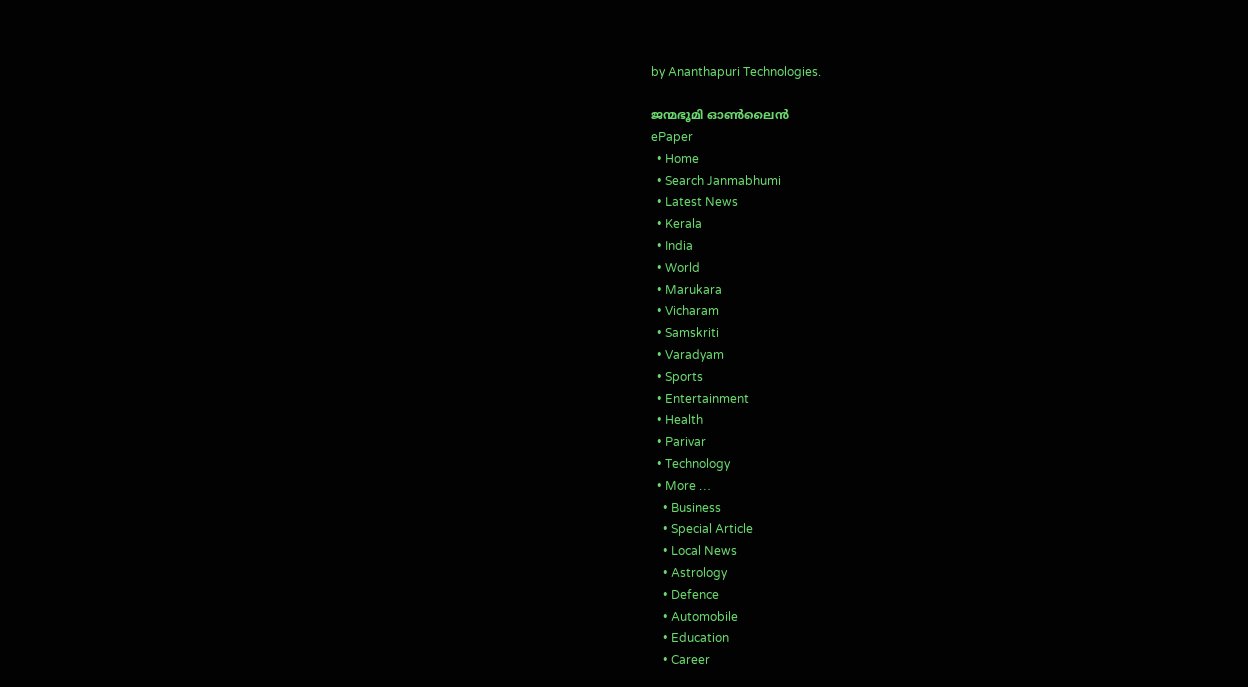by Ananthapuri Technologies.

ജന്മഭൂമി ഓണ്‍ലൈന്‍
ePaper
  • Home
  • Search Janmabhumi
  • Latest News
  • Kerala
  • India
  • World
  • Marukara
  • Vicharam
  • Samskriti
  • Varadyam
  • Sports
  • Entertainment
  • Health
  • Parivar
  • Technology
  • More …
    • Business
    • Special Article
    • Local News
    • Astrology
    • Defence
    • Automobile
    • Education
    • Career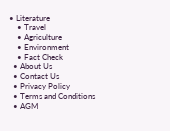• Literature
    • Travel
    • Agriculture
    • Environment
    • Fact Check
  • About Us
  • Contact Us
  • Privacy Policy
  • Terms and Conditions
  • AGM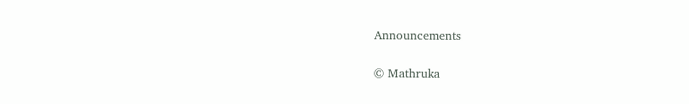Announcements

© Mathruka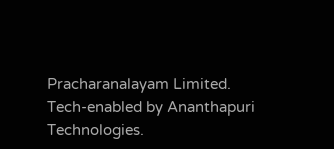Pracharanalayam Limited.
Tech-enabled by Ananthapuri Technologies.